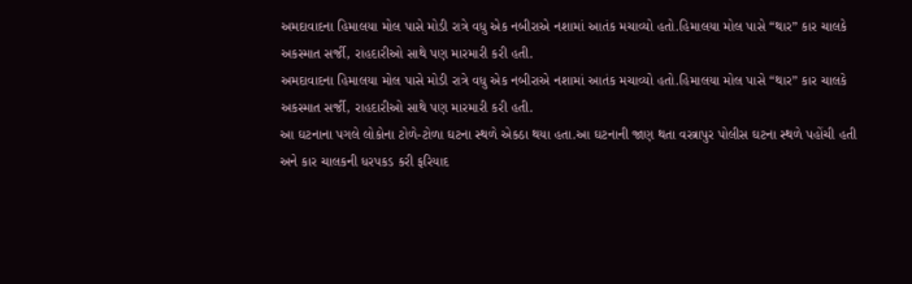અમદાવાદના હિમાલયા મોલ પાસે મોડી રાત્રે વધુ એક નબીરાએ નશામાં આતંક મચાવ્યો હતો.હિમાલયા મોલ પાસે “થાર” કાર ચાલકે અકસ્માત સર્જી, રાહદારીઓ સાથે પણ મારમારી કરી હતી.
અમદાવાદના હિમાલયા મોલ પાસે મોડી રાત્રે વધુ એક નબીરાએ નશામાં આતંક મચાવ્યો હતો.હિમાલયા મોલ પાસે “થાર” કાર ચાલકે અકસ્માત સર્જી, રાહદારીઓ સાથે પણ મારમારી કરી હતી.
આ ઘટનાના પગલે લોકોના ટોળે-ટોળા ઘટના સ્થળે એકઠા થયા હતા.આ ઘટનાની જાણ થતા વસ્ત્રાપુર પોલીસ ઘટના સ્થળે પહોંચી હતી અને કાર ચાલકની ધરપકડ કરી ફરિયાદ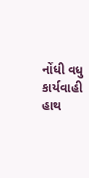નોંધી વધુ કાર્યવાહી હાથ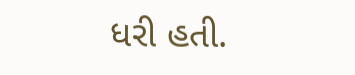ધરી હતી.